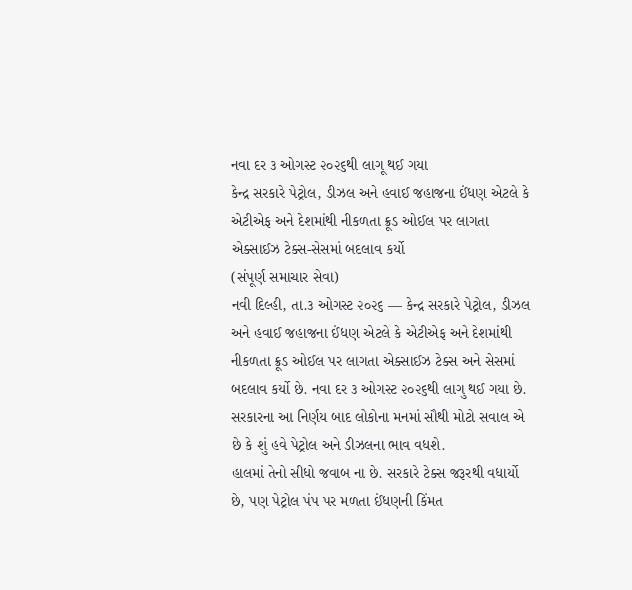નવા દર ૩ ઓગસ્ટ ૨૦૨૬થી લાગૂ થઈ ગયા
કેન્દ્ર સરકારે પેટ્રોલ, ડીઝલ અને હવાઈ જહાજના ઈંધણ એટલે કે એટીએફ અને દેશમાંથી નીકળતા ક્રૂડ ઓઈલ પર લાગતા એક્સાઈઝ ટેક્સ-સેસમાં બદલાવ કર્યો
(સંપૂર્ણ સમાચાર સેવા)
નવી દિલ્હી, તા.૩ ઓગસ્ટ ૨૦૨૬ — કેન્દ્ર સરકારે પેટ્રોલ, ડીઝલ અને હવાઈ જહાજના ઈંધણ એટલે કે એટીએફ અને દેશમાંથી નીકળતા ક્રૂડ ઓઈલ પર લાગતા એક્સાઈઝ ટેક્સ અને સેસમાં બદલાવ કર્યો છે. નવા દર ૩ ઓગસ્ટ ૨૦૨૬થી લાગુ થઈ ગયા છે. સરકારના આ નિર્ણય બાદ લોકોના મનમાં સૌથી મોટો સવાલ એ છે કે શું હવે પેટ્રોલ અને ડીઝલના ભાવ વધશે.
હાલમાં તેનો સીધો જવાબ ના છે. સરકારે ટેક્સ જરૂરથી વધાર્યો છે, પણ પેટ્રોલ પંપ પર મળતા ઈંધણની કિંમત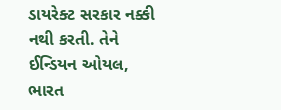ડાયરેક્ટ સરકાર નક્કી નથી કરતી. તેને ઈન્ડિયન ઓયલ, ભારત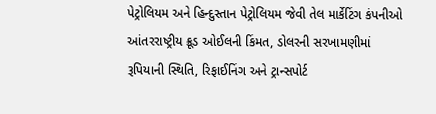પેટ્રોલિયમ અને હિન્દુસ્તાન પેટ્રોલિયમ જેવી તેલ માર્કેટિંગ કંપનીઓ આંતરરાષ્ટ્રીય ક્રૂડ ઓઈલની કિંમત, ડોલરની સરખામણીમાં રૂપિયાની સ્થિતિ, રિફાઈનિંગ અને ટ્રાન્સપોર્ટ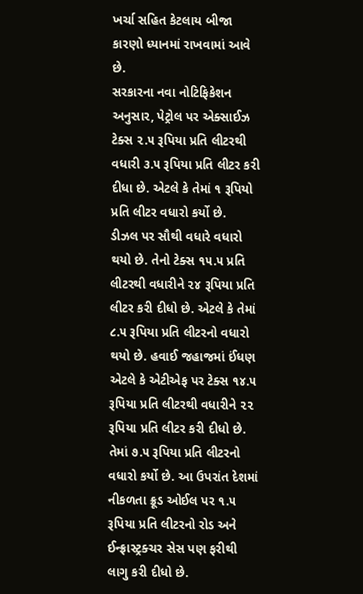ખર્ચા સહિત કેટલાય બીજા કારણો ધ્યાનમાં રાખવામાં આવે છે.
સરકારના નવા નોટિફિકેશન અનુસાર, પેટ્રોલ પર એક્સાઈઝ ટેક્સ ૨.૫ રૂપિયા પ્રતિ લીટરથી વધારી ૩.૫ રૂપિયા પ્રતિ લીટર કરી દીધા છે. એટલે કે તેમાં ૧ રૂપિયો પ્રતિ લીટર વધારો કર્યો છે.
ડીઝલ પર સૌથી વધારે વધારો થયો છે. તેનો ટેક્સ ૧૫.૫ પ્રતિ લીટરથી વધારીને ૨૪ રૂપિયા પ્રતિ લીટર કરી દીધો છે. એટલે કે તેમાં ૮.૫ રૂપિયા પ્રતિ લીટરનો વધારો થયો છે. હવાઈ જહાજમાં ઈંધણ એટલે કે એટીએફ પર ટેક્સ ૧૪.૫ રૂપિયા પ્રતિ લીટરથી વધારીને ૨૨ રૂપિયા પ્રતિ લીટર કરી દીધો છે. તેમાં ૭.૫ રૂપિયા પ્રતિ લીટરનો વધારો કર્યો છે. આ ઉપરાંત દેશમાં નીકળતા ક્રૂડ ઓઈલ પર ૧.૫ રૂપિયા પ્રતિ લીટરનો રોડ અને ઈન્ફ્રાસ્ટ્રક્ચર સેસ પણ ફરીથી લાગુ કરી દીધો છે.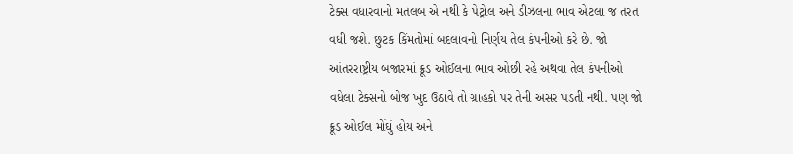ટેક્સ વધારવાનો મતલબ એ નથી કે પેટ્રોલ અને ડીઝલના ભાવ એટલા જ તરત વધી જશે. છુટક કિંમતોમાં બદલાવનો નિર્ણય તેલ કંપનીઓ કરે છે. જો આંતરરાષ્ટ્રીય બજારમાં ક્રૂડ ઓઈલના ભાવ ઓછી રહે અથવા તેલ કંપનીઓ વધેલા ટેક્સનો બોજ ખુદ ઉઠાવે તો ગ્રાહકો પર તેની અસર પડતી નથી. પણ જો ક્રૂડ ઓઈલ મોંઘું હોય અને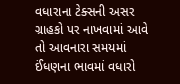વધારાના ટેક્સની અસર ગ્રાહકો પર નાખવામાં આવે તો આવનારા સમયમાં ઈંધણના ભાવમાં વધારો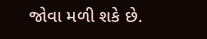જોવા મળી શકે છે.